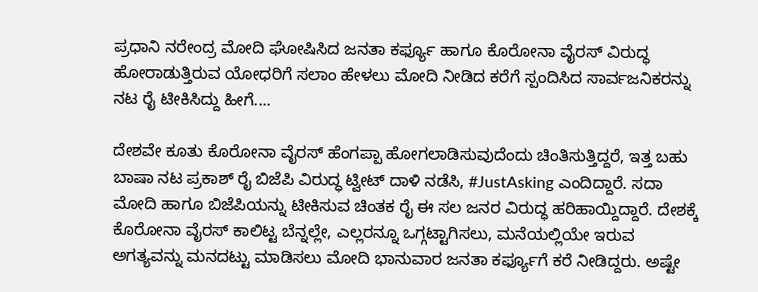ಪ್ರಧಾನಿ ನರೇಂದ್ರ ಮೋದಿ ಘೋಷಿಸಿದ ಜನತಾ ಕರ್ಫ್ಯೂ ಹಾಗೂ ಕೊರೋನಾ ವೈರಸ್ ವಿರುದ್ಧ ಹೋರಾಡುತ್ತಿರುವ ಯೋಧರಿಗೆ ಸಲಾಂ ಹೇಳಲು ಮೋದಿ ನೀಡಿದ ಕರೆಗೆ ಸ್ಪಂದಿಸಿದ ಸಾರ್ವಜನಿಕರನ್ನು ನಟ ರೈ ಟೀಕಿಸಿದ್ದು ಹೀಗೆ....

ದೇಶವೇ ಕೂತು ಕೊರೋನಾ ವೈರಸ್‌ ಹೆಂಗಪ್ಪಾ ಹೋಗಲಾಡಿಸುವುದೆಂದು ಚಿಂತಿಸುತ್ತಿದ್ದರೆ, ಇತ್ತ ಬಹು ಬಾಷಾ ನಟ ಪ್ರಕಾಶ್‌ ರೈ ಬಿಜೆಪಿ ವಿರುದ್ಧ ಟ್ವೀಟ್ ದಾಳಿ ನಡೆಸಿ, #JustAsking ಎಂದಿದ್ದಾರೆ. ಸದಾ ಮೋದಿ ಹಾಗೂ ಬಿಜೆಪಿಯನ್ನು ಟೀಕಿಸುವ ಚಿಂತಕ ರೈ ಈ ಸಲ ಜನರ ವಿರುದ್ಧ ಹರಿಹಾಯ್ದಿದ್ದಾರೆ. ದೇಶಕ್ಕೆ ಕೊರೋನಾ ವೈರಸ್ ಕಾಲಿಟ್ಟ ಬೆನ್ನಲ್ಲೇ, ಎಲ್ಲರನ್ನೂ ಒಗ್ಗಟ್ಟಾಗಿಸಲು, ಮನೆಯಲ್ಲಿಯೇ ಇರುವ ಅಗತ್ಯವನ್ನು ಮನದಟ್ಟು ಮಾಡಿಸಲು ಮೋದಿ ಭಾನುವಾರ ಜನತಾ ಕರ್ಫ್ಯೂಗೆ ಕರೆ ನೀಡಿದ್ದರು. ಅಷ್ಟೇ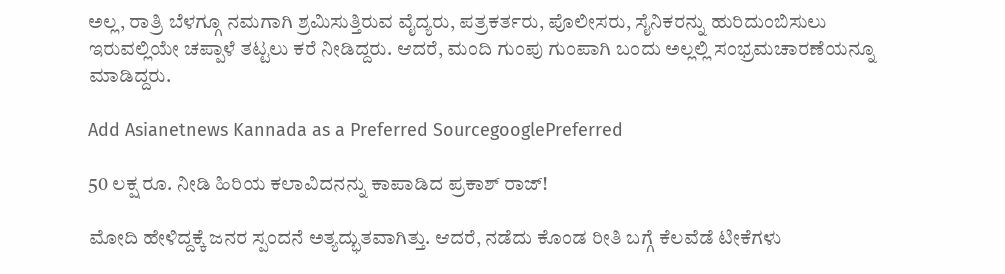ಅಲ್ಲ, ರಾತ್ರಿ ಬೆಳಗ್ಗೂ ನಮಗಾಗಿ ಶ್ರಮಿಸುತ್ತಿರುವ ವೈದ್ಯರು, ಪತ್ರಕರ್ತರು, ಪೊಲೀಸರು, ಸೈನಿಕರನ್ನು ಹುರಿದುಂಬಿಸುಲು ಇರುವಲ್ಲಿಯೇ ಚಪ್ಪಾಳೆ ತಟ್ಟಲು ಕರೆ ನೀಡಿದ್ದರು. ಆದರೆ, ಮಂದಿ ಗುಂಪು ಗುಂಪಾಗಿ ಬಂದು ಅಲ್ಲಲ್ಲಿ ಸಂಭ್ರಮಚಾರಣೆಯನ್ನೂ ಮಾಡಿದ್ದರು.

Add Asianetnews Kannada as a Preferred SourcegooglePreferred

50 ಲಕ್ಷ ರೂ. ನೀಡಿ ಹಿರಿಯ ಕಲಾವಿದನನ್ನು ಕಾಪಾಡಿದ ಪ್ರಕಾಶ್‌ ರಾಜ್!

ಮೋದಿ ಹೇಳಿದ್ದಕ್ಕೆ ಜನರ ಸ್ಪಂದನೆ ಅತ್ಯದ್ಭುತವಾಗಿತ್ತು. ಆದರೆ, ನಡೆದು ಕೊಂಡ ರೀತಿ ಬಗ್ಗೆ ಕೆಲವೆಡೆ ಟೀಕೆಗಳು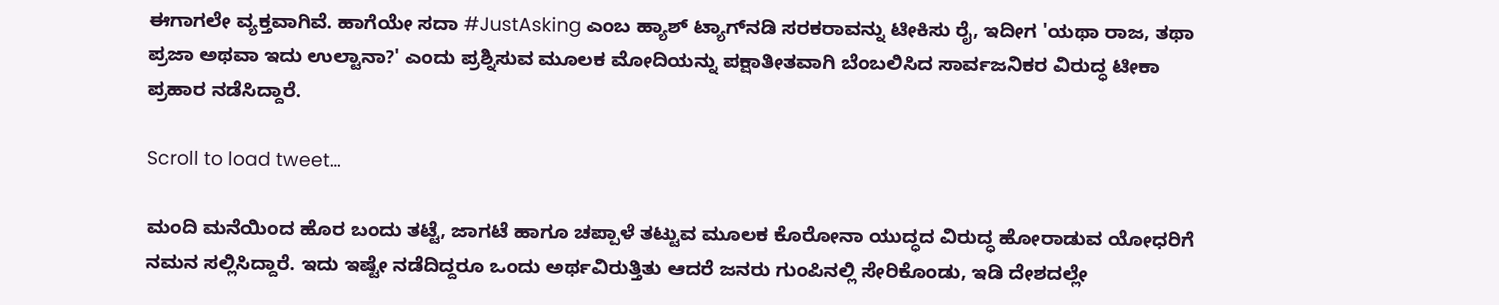ಈಗಾಗಲೇ ವ್ಯಕ್ತವಾಗಿವೆ. ಹಾಗೆಯೇ ಸದಾ #JustAsking ಎಂಬ ಹ್ಯಾಶ್ ಟ್ಯಾಗ್‌ನಡಿ ಸರಕರಾವನ್ನು ಟೀಕಿಸು ರೈ, ಇದೀಗ 'ಯಥಾ ರಾಜ, ತಥಾ ಪ್ರಜಾ ಅಥವಾ ಇದು ಉಲ್ಟಾನಾ?' ಎಂದು ಪ್ರಶ್ನಿಸುವ ಮೂಲಕ ಮೋದಿಯನ್ನು ಪಕ್ಷಾತೀತವಾಗಿ ಬೆಂಬಲಿಸಿದ ಸಾರ್ವಜನಿಕರ ವಿರುದ್ಧ ಟೀಕಾ ಪ್ರಹಾರ ನಡೆಸಿದ್ದಾರೆ.

Scroll to load tweet…

ಮಂದಿ ಮನೆಯಿಂದ ಹೊರ ಬಂದು ತಟ್ಟೆ, ಜಾಗಟೆ ಹಾಗೂ ಚಪ್ಪಾಳೆ ತಟ್ಟುವ ಮೂಲಕ ಕೊರೋನಾ ಯುದ್ಧದ ವಿರುದ್ಧ ಹೋರಾಡುವ ಯೋಧರಿಗೆ ನಮನ ಸಲ್ಲಿಸಿದ್ದಾರೆ. ಇದು ಇಷ್ಟೇ ನಡೆದಿದ್ದರೂ ಒಂದು ಅರ್ಥವಿರುತ್ತಿತು ಆದರೆ ಜನರು ಗುಂಪಿನಲ್ಲಿ ಸೇರಿಕೊಂಡು, ಇಡಿ ದೇಶದಲ್ಲೇ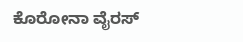ಕೊರೋನಾ ವೈರಸ್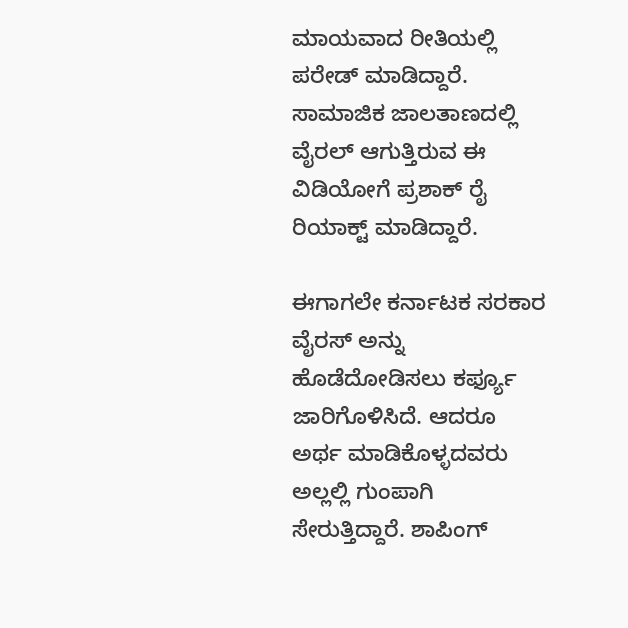ಮಾಯವಾದ ರೀತಿಯಲ್ಲಿ ಪರೇಡ್ ಮಾಡಿದ್ದಾರೆ. ಸಾಮಾಜಿಕ ಜಾಲತಾಣದಲ್ಲಿ ವೈರಲ್‌ ಆಗುತ್ತಿರುವ ಈ ವಿಡಿಯೋಗೆ ಪ್ರಶಾಕ್ ರೈ ರಿಯಾಕ್ಟ್‌ ಮಾಡಿದ್ದಾರೆ.

ಈಗಾಗಲೇ ಕರ್ನಾಟಕ ಸರಕಾರ ವೈರಸ್ ಅನ್ನು ಹೊಡೆದೋಡಿಸಲು ಕರ್ಫ್ಯೂ ಜಾರಿಗೊಳಿಸಿದೆ. ಆದರೂ ಅರ್ಥ ಮಾಡಿಕೊಳ್ಳದವರು ಅಲ್ಲಲ್ಲಿ ಗುಂಪಾಗಿ ಸೇರುತ್ತಿದ್ದಾರೆ. ಶಾಪಿಂಗ್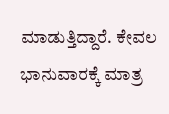ಮಾಡುತ್ತಿದ್ದಾರೆ. ಕೇವಲ ಭಾನುವಾರಕ್ಕೆ ಮಾತ್ರ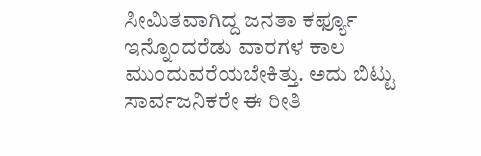ಸೀಮಿತವಾಗಿದ್ದ ಜನತಾ ಕರ್ಫ್ಯೂ ಇನ್ನೊಂದರೆಡು ವಾರಗಳ ಕಾಲ ಮುಂದುವರೆಯಬೇಕಿತ್ತು. ಅದು ಬಿಟ್ಟು ಸಾರ್ವಜನಿಕರೇ ಈ ರೀತಿ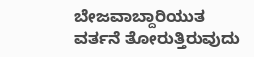ಬೇಜವಾಬ್ದಾರಿಯುತ ವರ್ತನೆ ತೋರುತ್ತಿರುವುದು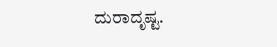ದುರಾದೃಷ್ಟ.